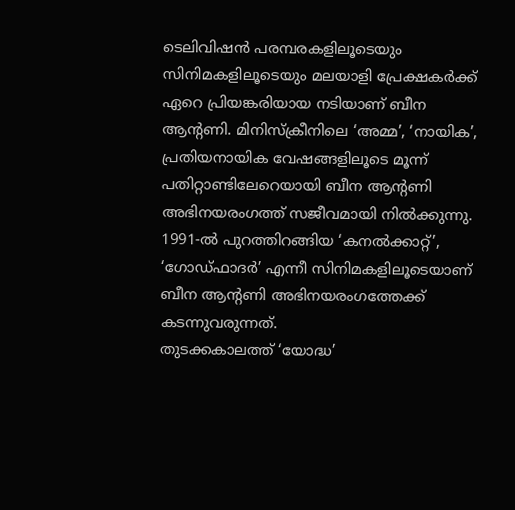ടെലിവിഷൻ പരമ്പരകളിലൂടെയും സിനിമകളിലൂടെയും മലയാളി പ്രേക്ഷകർക്ക് ഏറെ പ്രിയങ്കരിയായ നടിയാണ് ബീന ആന്റണി. മിനിസ്ക്രീനിലെ ‘അമ്മ’, ‘നായിക’, പ്രതിയനായിക വേഷങ്ങളിലൂടെ മൂന്ന് പതിറ്റാണ്ടിലേറെയായി ബീന ആന്റണി അഭിനയരംഗത്ത് സജീവമായി നിൽക്കുന്നു. 1991-ൽ പുറത്തിറങ്ങിയ ‘കനൽക്കാറ്റ്’, ‘ഗോഡ്ഫാദർ’ എന്നീ സിനിമകളിലൂടെയാണ് ബീന ആന്റണി അഭിനയരംഗത്തേക്ക് കടന്നുവരുന്നത്.
തുടക്കകാലത്ത് ‘യോദ്ധ’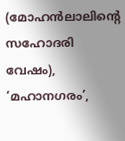(മോഹൻലാലിന്റെ സഹോദരി വേഷം), ‘മഹാനഗരം’,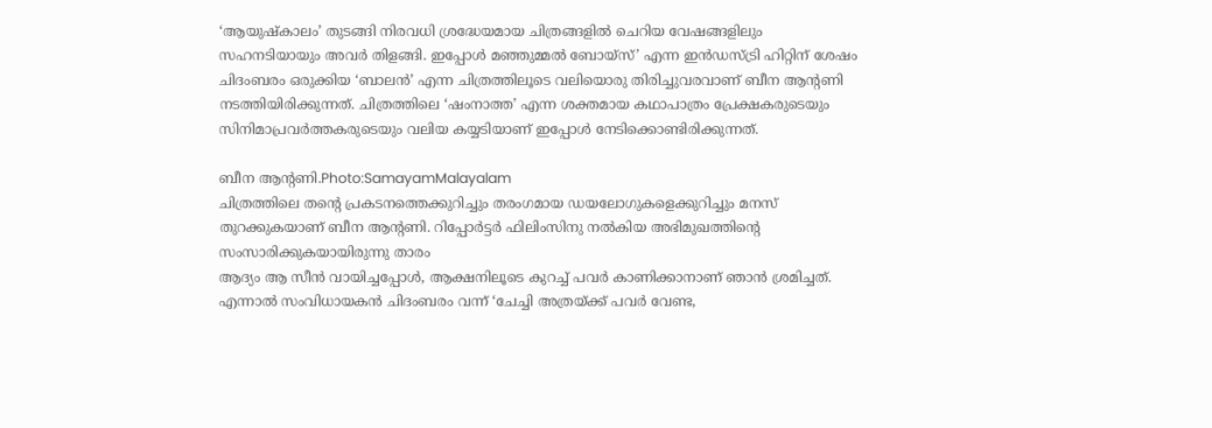‘ആയുഷ്കാലം’ തുടങ്ങി നിരവധി ശ്രദ്ധേയമായ ചിത്രങ്ങളിൽ ചെറിയ വേഷങ്ങളിലും സഹനടിയായും അവർ തിളങ്ങി. ഇപ്പോൾ മഞ്ഞുമ്മൽ ബോയ്സ്’ എന്ന ഇൻഡസ്ട്രി ഹിറ്റിന് ശേഷം ചിദംബരം ഒരുക്കിയ ‘ബാലൻ’ എന്ന ചിത്രത്തിലൂടെ വലിയൊരു തിരിച്ചുവരവാണ് ബീന ആന്റണി നടത്തിയിരിക്കുന്നത്. ചിത്രത്തിലെ ‘ഷംനാത്ത’ എന്ന ശക്തമായ കഥാപാത്രം പ്രേക്ഷകരുടെയും സിനിമാപ്രവർത്തകരുടെയും വലിയ കയ്യടിയാണ് ഇപ്പോൾ നേടിക്കൊണ്ടിരിക്കുന്നത്.

ബീന ആന്റണി.Photo:SamayamMalayalam
ചിത്രത്തിലെ തന്റെ പ്രകടനത്തെക്കുറിച്ചും തരംഗമായ ഡയലോഗുകളെക്കുറിച്ചും മനസ് തുറക്കുകയാണ് ബീന ആന്റണി. റിപ്പോർട്ടർ ഫിലിംസിനു നൽകിയ അഭിമുഖത്തിന്റെ സംസാരിക്കുകയായിരുന്നു താരം
ആദ്യം ആ സീൻ വായിച്ചപ്പോൾ, ആക്ഷനിലൂടെ കുറച്ച് പവർ കാണിക്കാനാണ് ഞാൻ ശ്രമിച്ചത്. എന്നാൽ സംവിധായകൻ ചിദംബരം വന്ന് ‘ചേച്ചി അത്രയ്ക്ക് പവർ വേണ്ട,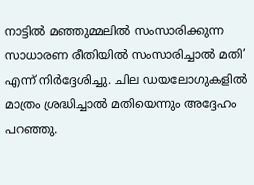നാട്ടിൽ മഞ്ഞുമ്മലിൽ സംസാരിക്കുന്ന സാധാരണ രീതിയിൽ സംസാരിച്ചാൽ മതി’ എന്ന് നിർദ്ദേശിച്ചു. ചില ഡയലോഗുകളിൽ മാത്രം ശ്രദ്ധിച്ചാൽ മതിയെന്നും അദ്ദേഹം പറഞ്ഞു.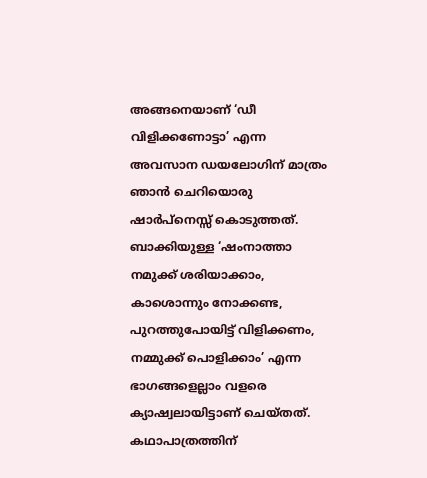അങ്ങനെയാണ് ‘ഡീ വിളിക്കണോട്ടാ’ എന്ന അവസാന ഡയലോഗിന് മാത്രം ഞാൻ ചെറിയൊരു ഷാർപ്നെസ്സ് കൊടുത്തത്. ബാക്കിയുള്ള ‘ഷംനാത്താ നമുക്ക് ശരിയാക്കാം, കാശൊന്നും നോക്കണ്ട, പുറത്തുപോയിട്ട് വിളിക്കണം, നമ്മുക്ക് പൊളിക്കാം’ എന്ന ഭാഗങ്ങളെല്ലാം വളരെ ക്യാഷ്വലായിട്ടാണ് ചെയ്തത്. കഥാപാത്രത്തിന്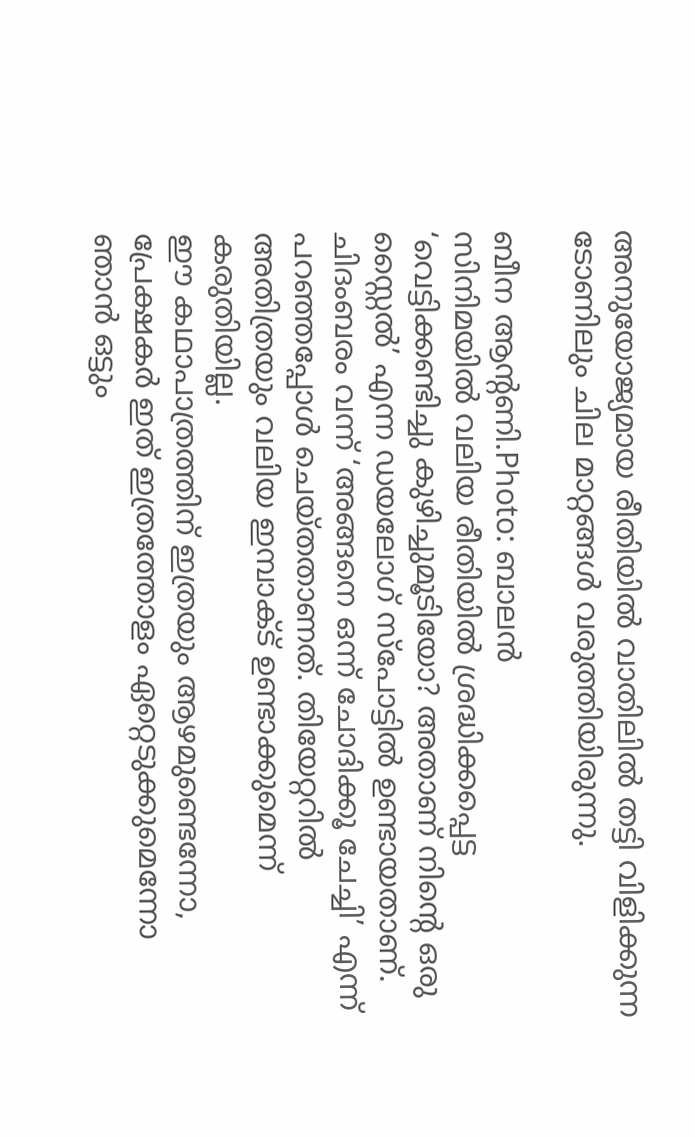അനുയോജ്യമായ രീതിയിൽ വാതിലിൽ തട്ടി വിളിക്കുന്ന ടോണിലും ചില മാറ്റങ്ങൾ വരുത്തിയിരുന്നു.

ബീന ആന്റണി.Photo: ബാലൻ
സിനിമയിൽ വലിയ രീതിയിൽ ശ്രദ്ധിക്കപ്പെട്ട ‘വെട്ടിക്കണ്ടിച്ചു കുഴിച്ചുമൂടിയോ? അതാണ് നിന്റെ ഒരു സ്റ്റൈൽ’ എന്ന ഡയലോഗ് സ്പോട്ടിൽ ഉണ്ടായതാണ്. ചിദംബരം വന്ന് ‘അങ്ങനെ ഒന്ന് ചോദിക്കൂ ചേച്ചി’ എന്ന് പറഞ്ഞപ്പോൾ ചെയ്തതാണത്. തിയേറ്ററിൽ അതിത്രയും വലിയ ഇമ്പാക്ട് ഉണ്ടാക്കുമെന്ന് കരുതിയില്ല.
ഈ കഥാപാത്രത്തിന് ഇത്രയും ആഴമുണ്ടെന്നോ, പ്രേക്ഷകർ ഇത് ഇത്രത്തോളം ഏറ്റെടുക്കുമെന്നോ ഞാൻ ഒട്ടും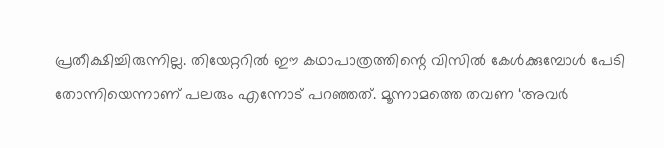പ്രതീക്ഷിച്ചിരുന്നില്ല. തിയേറ്ററിൽ ഈ കഥാപാത്രത്തിന്റെ വിസിൽ കേൾക്കുമ്പോൾ പേടി തോന്നിയെന്നാണ് പലരും എന്നോട് പറഞ്ഞത്. മൂന്നാമത്തെ തവണ ‘അവർ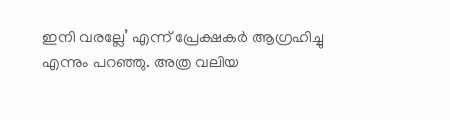ഇനി വരല്ലേ’ എന്ന് പ്രേക്ഷകർ ആഗ്രഹിച്ചു എന്നും പറഞ്ഞു. അത്ര വലിയ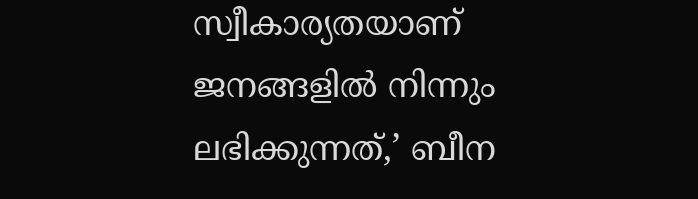സ്വീകാര്യതയാണ് ജനങ്ങളിൽ നിന്നും ലഭിക്കുന്നത്,’ ബീന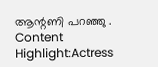ആന്റണി പറഞ്ഞു .
Content Highlight:Actress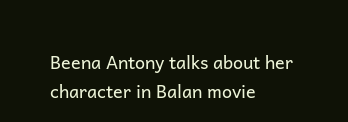Beena Antony talks about her character in Balan movie